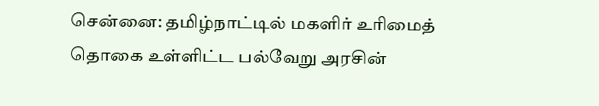சென்னை: தமிழ்நாட்டில் மகளிர் உரிமைத் தொகை உள்ளிட்ட பல்வேறு அரசின்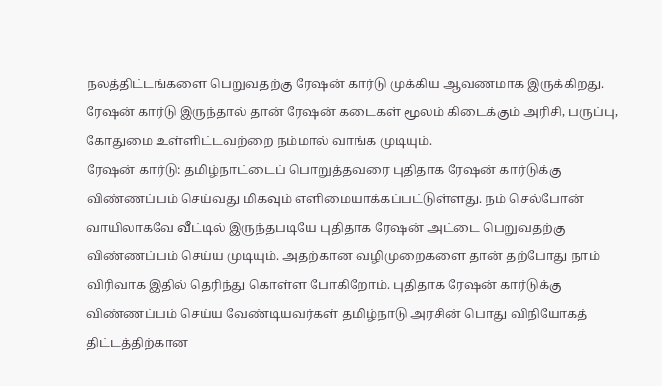நலத்திட்டங்களை பெறுவதற்கு ரேஷன் கார்டு முக்கிய ஆவணமாக இருக்கிறது. ரேஷன் கார்டு இருந்தால் தான் ரேஷன் கடைகள் மூலம் கிடைக்கும் அரிசி, பருப்பு, கோதுமை உள்ளிட்டவற்றை நம்மால் வாங்க முடியும்.
ரேஷன் கார்டு: தமிழ்நாட்டைப் பொறுத்தவரை புதிதாக ரேஷன் கார்டுக்கு விண்ணப்பம் செய்வது மிகவும் எளிமையாக்கப்பட்டுள்ளது. நம் செல்போன் வாயிலாகவே வீட்டில் இருந்தபடியே புதிதாக ரேஷன் அட்டை பெறுவதற்கு விண்ணப்பம் செய்ய முடியும். அதற்கான வழிமுறைகளை தான் தற்போது நாம் விரிவாக இதில் தெரிந்து கொள்ள போகிறோம். புதிதாக ரேஷன் கார்டுக்கு விண்ணப்பம் செய்ய வேண்டியவர்கள் தமிழ்நாடு அரசின் பொது விநியோகத் திட்டத்திற்கான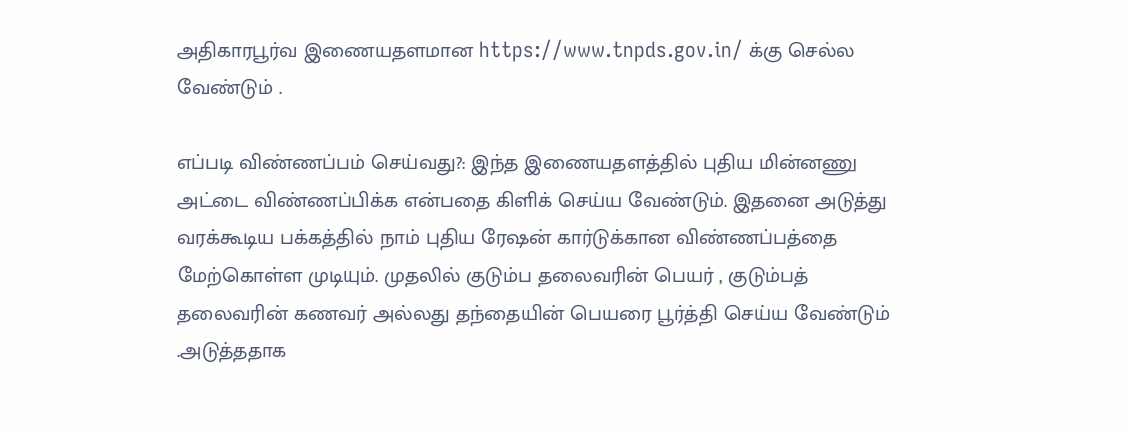அதிகாரபூர்வ இணையதளமான https://www.tnpds.gov.in/ க்கு செல்ல வேண்டும் .

எப்படி விண்ணப்பம் செய்வது?: இந்த இணையதளத்தில் புதிய மின்னணு அட்டை விண்ணப்பிக்க என்பதை கிளிக் செய்ய வேண்டும். இதனை அடுத்து வரக்கூடிய பக்கத்தில் நாம் புதிய ரேஷன் கார்டுக்கான விண்ணப்பத்தை மேற்கொள்ள முடியும். முதலில் குடும்ப தலைவரின் பெயர் , குடும்பத் தலைவரின் கணவர் அல்லது தந்தையின் பெயரை பூர்த்தி செய்ய வேண்டும் .அடுத்ததாக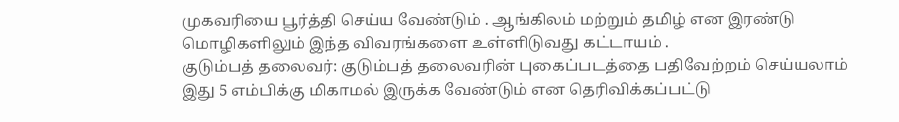முகவரியை பூர்த்தி செய்ய வேண்டும் . ஆங்கிலம் மற்றும் தமிழ் என இரண்டு மொழிகளிலும் இந்த விவரங்களை உள்ளிடுவது கட்டாயம் .
குடும்பத் தலைவர்: குடும்பத் தலைவரின் புகைப்படத்தை பதிவேற்றம் செய்யலாம் இது 5 எம்பிக்கு மிகாமல் இருக்க வேண்டும் என தெரிவிக்கப்பட்டு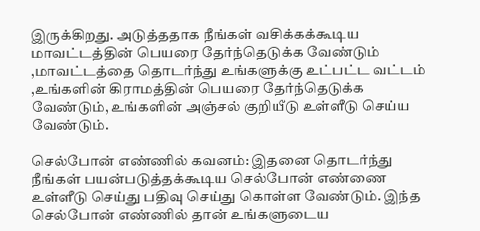இருக்கிறது. அடுத்ததாக நீங்கள் வசிக்கக்கூடிய மாவட்டத்தின் பெயரை தேர்ந்தெடுக்க வேண்டும் ,மாவட்டத்தை தொடர்ந்து உங்களுக்கு உட்பட்ட வட்டம் ,உங்களின் கிராமத்தின் பெயரை தேர்ந்தெடுக்க வேண்டும், உங்களின் அஞ்சல் குறியீடு உள்ளீடு செய்ய வேண்டும்.

செல்போன் எண்ணில் கவனம்: இதனை தொடர்ந்து நீங்கள் பயன்படுத்தக்கூடிய செல்போன் எண்ணை உள்ளீடு செய்து பதிவு செய்து கொள்ள வேண்டும். இந்த செல்போன் எண்ணில் தான் உங்களுடைய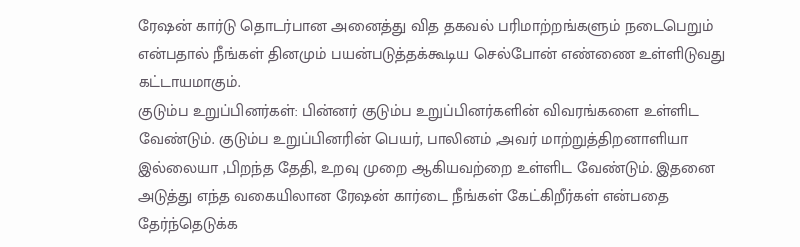ரேஷன் கார்டு தொடர்பான அனைத்து வித தகவல் பரிமாற்றங்களும் நடைபெறும் என்பதால் நீங்கள் தினமும் பயன்படுத்தக்கூடிய செல்போன் எண்ணை உள்ளிடுவது கட்டாயமாகும்.
குடும்ப உறுப்பினர்கள்: பின்னர் குடும்ப உறுப்பினர்களின் விவரங்களை உள்ளிட வேண்டும். குடும்ப உறுப்பினரின் பெயர், பாலினம் ,அவர் மாற்றுத்திறனாளியா இல்லையா ,பிறந்த தேதி, உறவு முறை ஆகியவற்றை உள்ளிட வேண்டும். இதனை அடுத்து எந்த வகையிலான ரேஷன் கார்டை நீங்கள் கேட்கிறீர்கள் என்பதை தேர்ந்தெடுக்க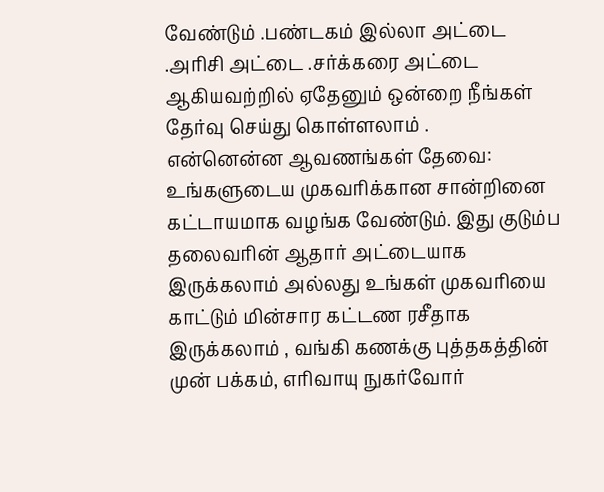வேண்டும் .பண்டகம் இல்லா அட்டை .அரிசி அட்டை .சர்க்கரை அட்டை ஆகியவற்றில் ஏதேனும் ஒன்றை நீங்கள் தேர்வு செய்து கொள்ளலாம் .
என்னென்ன ஆவணங்கள் தேவை: உங்களுடைய முகவரிக்கான சான்றினை கட்டாயமாக வழங்க வேண்டும். இது குடும்ப தலைவரின் ஆதார் அட்டையாக இருக்கலாம் அல்லது உங்கள் முகவரியை காட்டும் மின்சார கட்டண ரசீதாக இருக்கலாம் , வங்கி கணக்கு புத்தகத்தின் முன் பக்கம், எரிவாயு நுகர்வோர்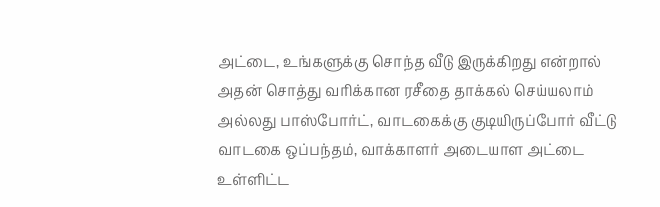அட்டை, உங்களுக்கு சொந்த வீடு இருக்கிறது என்றால் அதன் சொத்து வரிக்கான ரசீதை தாக்கல் செய்யலாம் அல்லது பாஸ்போர்ட், வாடகைக்கு குடியிருப்போர் வீட்டு வாடகை ஒப்பந்தம், வாக்காளர் அடையாள அட்டை உள்ளிட்ட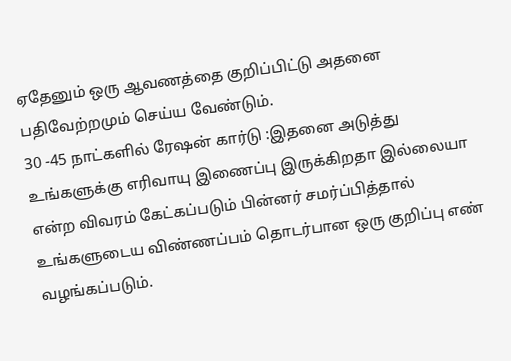ஏதேனும் ஒரு ஆவணத்தை குறிப்பிட்டு அதனை பதிவேற்றமும் செய்ய வேண்டும்.
30 -45 நாட்களில் ரேஷன் கார்டு :இதனை அடுத்து உங்களுக்கு எரிவாயு இணைப்பு இருக்கிறதா இல்லையா என்ற விவரம் கேட்கப்படும் பின்னர் சமர்ப்பித்தால் உங்களுடைய விண்ணப்பம் தொடர்பான ஒரு குறிப்பு எண் வழங்கப்படும்.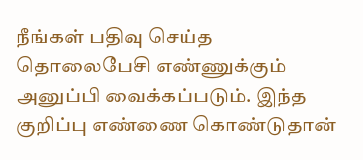நீங்கள் பதிவு செய்த தொலைபேசி எண்ணுக்கும் அனுப்பி வைக்கப்படும். இந்த குறிப்பு எண்ணை கொண்டுதான்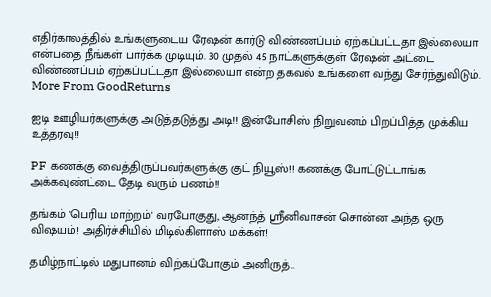எதிர்காலத்தில் உங்களுடைய ரேஷன் கார்டு விண்ணப்பம் ஏற்கப்பட்டதா இல்லையா என்பதை நீங்கள் பார்க்க முடியும். 30 முதல் 45 நாட்களுக்குள் ரேஷன் அட்டை விண்ணப்பம் ஏற்கப்பட்டதா இல்லையா என்ற தகவல் உங்களை வந்து சேர்ந்துவிடும்.
More From GoodReturns

ஐடி ஊழியர்களுக்கு அடுத்தடுத்து அடி!! இன்போசிஸ் நிறுவனம் பிறப்பித்த முக்கிய உத்தரவு!!

PF கணக்கு வைத்திருப்பவர்களுக்கு குட் நியூஸ்!! கணக்கு போட்டுட்டாங்க அக்கவுண்ட்டை தேடி வரும் பணம்!!

தங்கம் 'பெரிய மாற்றம்' வரபோகுது, ஆனந்த் ஸ்ரீனிவாசன் சொன்ன அந்த ஒரு விஷயம்! அதிர்ச்சியில் மிடில்கிளாஸ் மக்கள்!

தமிழ்நாட்டில் மதுபானம் விற்கப்போகும் அனிருத்..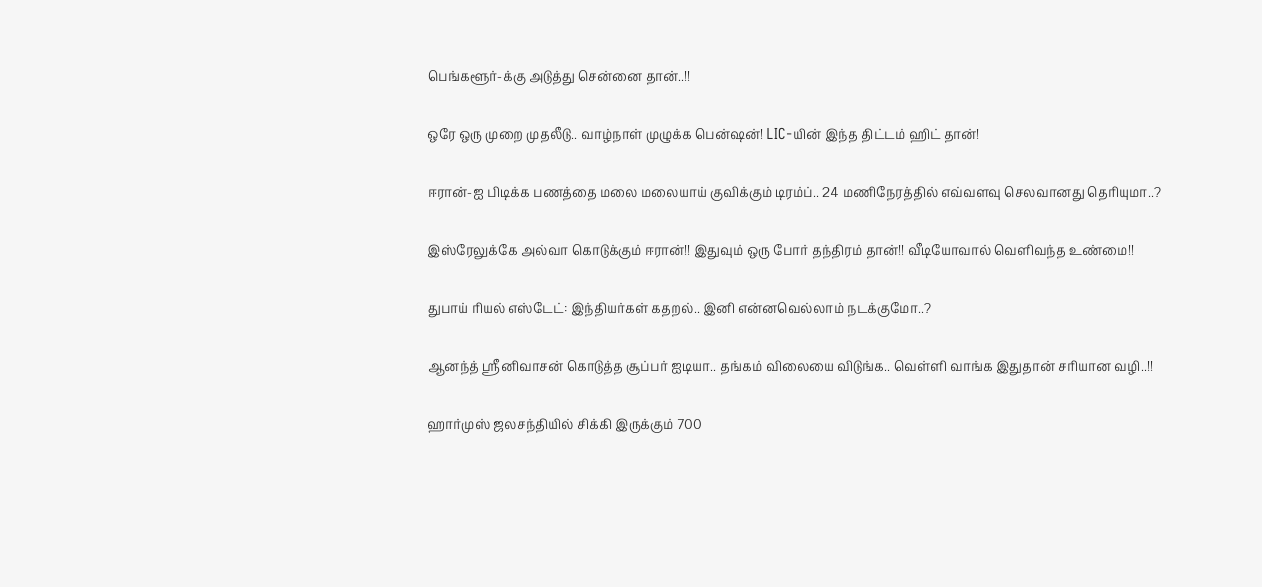பெங்களூர்-க்கு அடுத்து சென்னை தான்..!!

ஒரே ஒரு முறை முதலீடு.. வாழ்நாள் முழுக்க பென்ஷன்! LIC-யின் இந்த திட்டம் ஹிட் தான்!

ஈரான்-ஐ பிடிக்க பணத்தை மலை மலையாய் குவிக்கும் டிரம்ப்.. 24 மணிநேரத்தில் எவ்வளவு செலவானது தெரியுமா..?

இஸ்ரேலுக்கே அல்வா கொடுக்கும் ஈரான்!! இதுவும் ஒரு போர் தந்திரம் தான்!! வீடியோவால் வெளிவந்த உண்மை!!

துபாய் ரியல் எஸ்டேட்: இந்தியர்கள் கதறல்.. இனி என்னவெல்லாம் நடக்குமோ..?

ஆனந்த் ஸ்ரீனிவாசன் கொடுத்த சூப்பர் ஐடியா.. தங்கம் விலையை விடுங்க.. வெள்ளி வாங்க இதுதான் சரியான வழி..!!

ஹார்முஸ் ஜலசந்தியில் சிக்கி இருக்கும் 700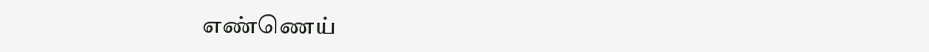எண்ணெய்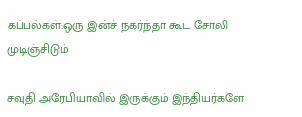கப்பல்கள்:ஒரு இன்ச் நகர்ந்தா கூட சோலி முடிஞ்சிடும்

சவுதி அரேபியாவில் இருக்கும் இந்தியர்களே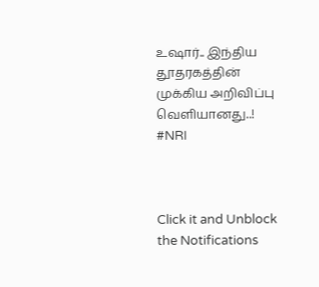உஷார்.. இந்திய தூதரகத்தின் முக்கிய அறிவிப்பு வெளியானது..! #NRI



Click it and Unblock the Notifications